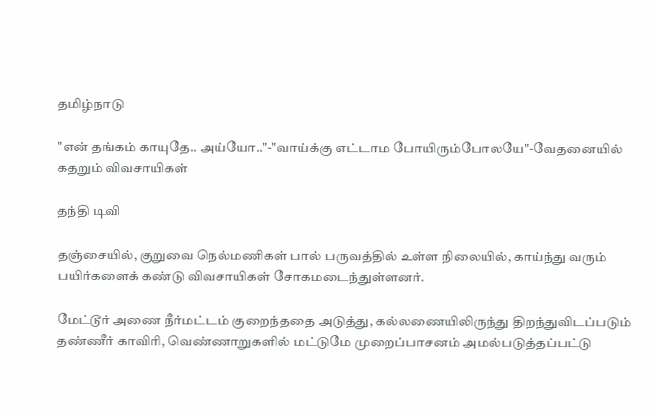தமிழ்நாடு

"என் தங்கம் காயுதே.. அய்யோ.."-"வாய்க்கு எட்டாம போயிரும்போலயே"-வேதனையில் கதறும் விவசாயிகள்

தந்தி டிவி

தஞ்சையில், குறுவை நெல்மணிகள் பால் பருவத்தில் உள்ள நிலையில், காய்ந்து வரும் பயிர்களைக் கண்டு விவசாயிகள் சோகமடைந்துள்ளனர்.

மேட்டூர் அணை நீர்மட்டம் குறைந்ததை அடுத்து, கல்லணையிலிருந்து திறந்துவிடப்படும் தண்ணீர் காவிரி, வெண்ணாறுகளில் மட்டுமே முறைப்பாசனம் அமல்படுத்தப்பட்டு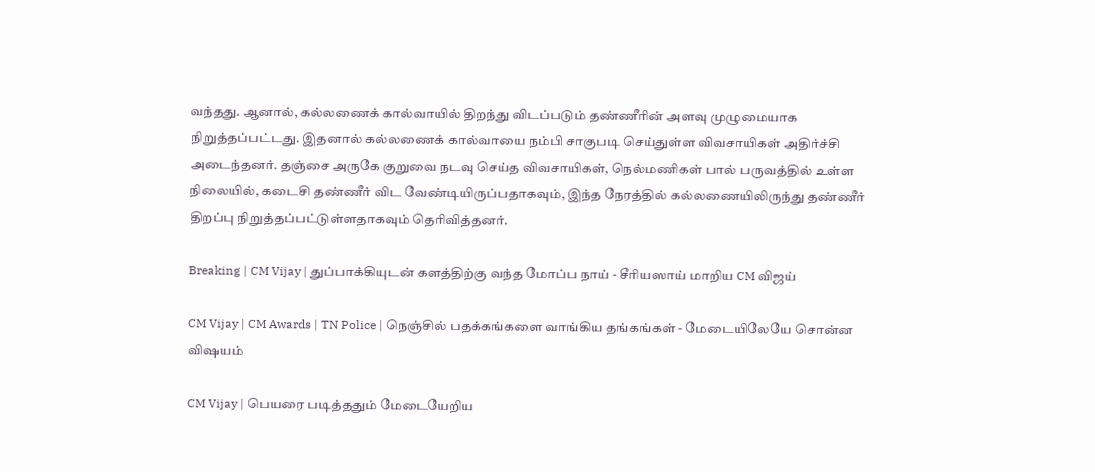வந்தது. ஆனால், கல்லணைக் கால்வாயில் திறந்து விடப்படும் தண்ணீரின் அளவு முழுமையாக நிறுத்தப்பட்டது. இதனால் கல்லணைக் கால்வாயை நம்பி சாகுபடி செய்துள்ள விவசாயிகள் அதிர்ச்சி அடைந்தனர். தஞ்சை அருகே குறுவை நடவு செய்த விவசாயிகள், நெல்மணிகள் பால் பருவத்தில் உள்ள நிலையில், கடைசி தண்ணீர் விட வேண்டியிருப்பதாகவும், இந்த நேரத்தில் கல்லணையிலிருந்து தண்ணீர் திறப்பு நிறுத்தப்பட்டுள்ளதாகவும் தெரிவித்தனர்.

Breaking | CM Vijay | துப்பாக்கியுடன் களத்திற்கு வந்த மோப்ப நாய் - சீரியஸாய் மாறிய CM விஜய்

CM Vijay | CM Awards | TN Police | நெஞ்சில் பதக்கங்களை வாங்கிய தங்கங்கள் - மேடையிலேயே சொன்ன விஷயம்

CM Vijay | பெயரை படித்ததும் மேடையேறிய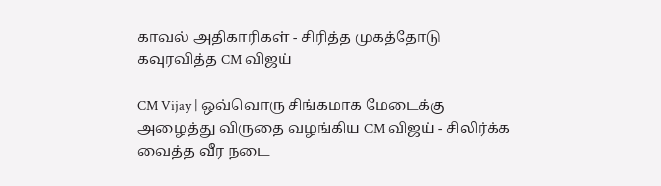காவல் அதிகாரிகள் - சிரித்த முகத்தோடு கவுரவித்த CM விஜய்

CM Vijay | ஒவ்வொரு சிங்கமாக மேடைக்கு அழைத்து விருதை வழங்கிய CM விஜய் - சிலிர்க்க வைத்த வீர நடை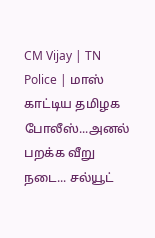CM Vijay | TN Police | மாஸ் காட்டிய தமிழக போலீஸ்...அனல் பறக்க வீறு நடை... சல்யூட்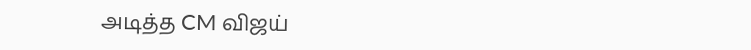அடித்த CM விஜய்